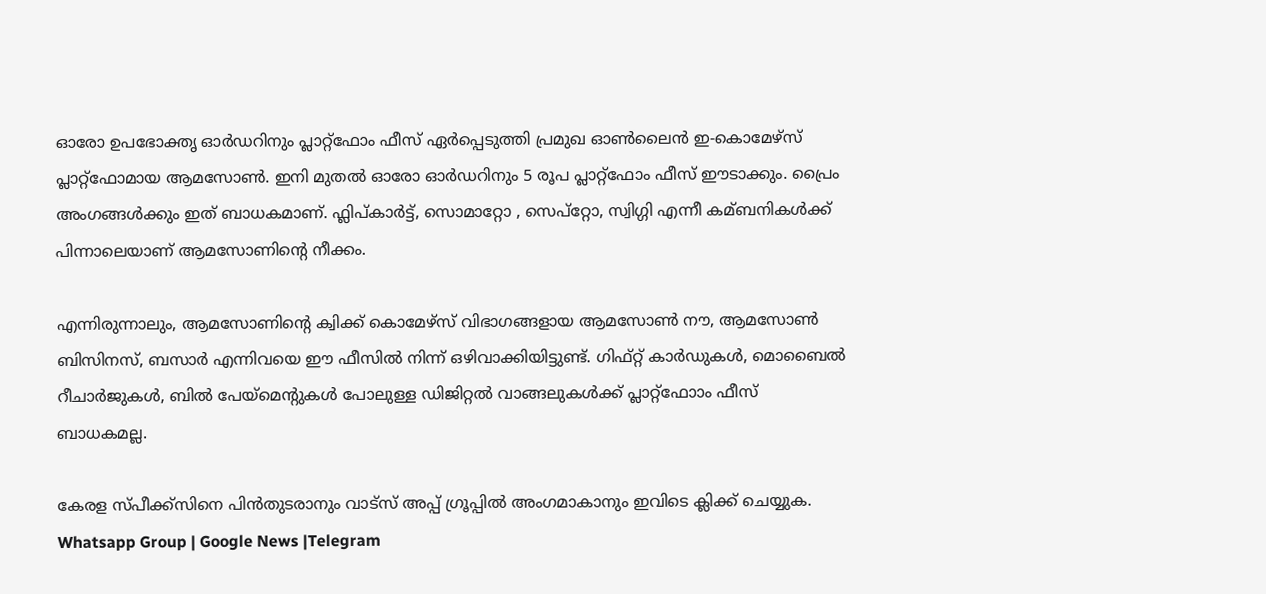ഓരോ ഉപഭോക്തൃ ഓർഡറിനും പ്ലാറ്റ്ഫോം ഫീസ് ഏര്‍പ്പെടുത്തി പ്രമുഖ ഓണ്‍ലൈൻ ഇ-കൊമേഴ്സ് പ്ലാറ്റ്ഫോമായ ആമസോണ്‍. ഇനി മുതല്‍ ഓരോ ഓര്‍ഡറിനും 5 രൂപ പ്ലാറ്റ്ഫോം ഫീസ് ഈടാക്കും. പ്രൈം അംഗങ്ങള്‍ക്കും ഇത് ബാധകമാണ്. ഫ്ലിപ്കാര്‍ട്ട്, സൊമാറ്റോ , സെപ്‌റ്റോ, സ്വിഗ്ഗി എന്നീ കമ്ബനികള്‍ക്ക് പിന്നാലെയാണ് ആമസോണിന്‍റെ നീക്കം.

എന്നിരുന്നാലും, ആമസോണിന്‍റെ ക്വിക്ക് കൊമേഴ്‌സ് വിഭാഗങ്ങളായ ആമസോണ്‍ നൗ, ആമസോണ്‍ ബിസിനസ്, ബസാർ എന്നിവയെ ഈ ഫീസില്‍ നിന്ന് ഒഴിവാക്കിയിട്ടുണ്ട്. ഗിഫ്റ്റ് കാർഡുകള്‍, മൊബൈല്‍ റീചാർജുകള്‍, ബില്‍ പേയ്‌മെന്‍റുകള്‍ പോലുള്ള ഡിജിറ്റല്‍ വാങ്ങലുകള്‍ക്ക് പ്ലാറ്റ്ഫോാം ഫീസ് ബാധകമല്ല.

കേരള സ്പീക്ക്സിനെ പിൻതുടരാനും വാട്സ് അപ്പ് ഗ്രൂപ്പിൽ അംഗമാകാനും ഇവിടെ ക്ലിക്ക് ചെയ്യുക. Whatsapp Group | Google News |Telegram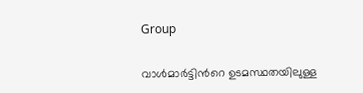Group

വാള്‍മാർട്ടിന്‍റെ ഉടമസ്ഥതയിലുള്ള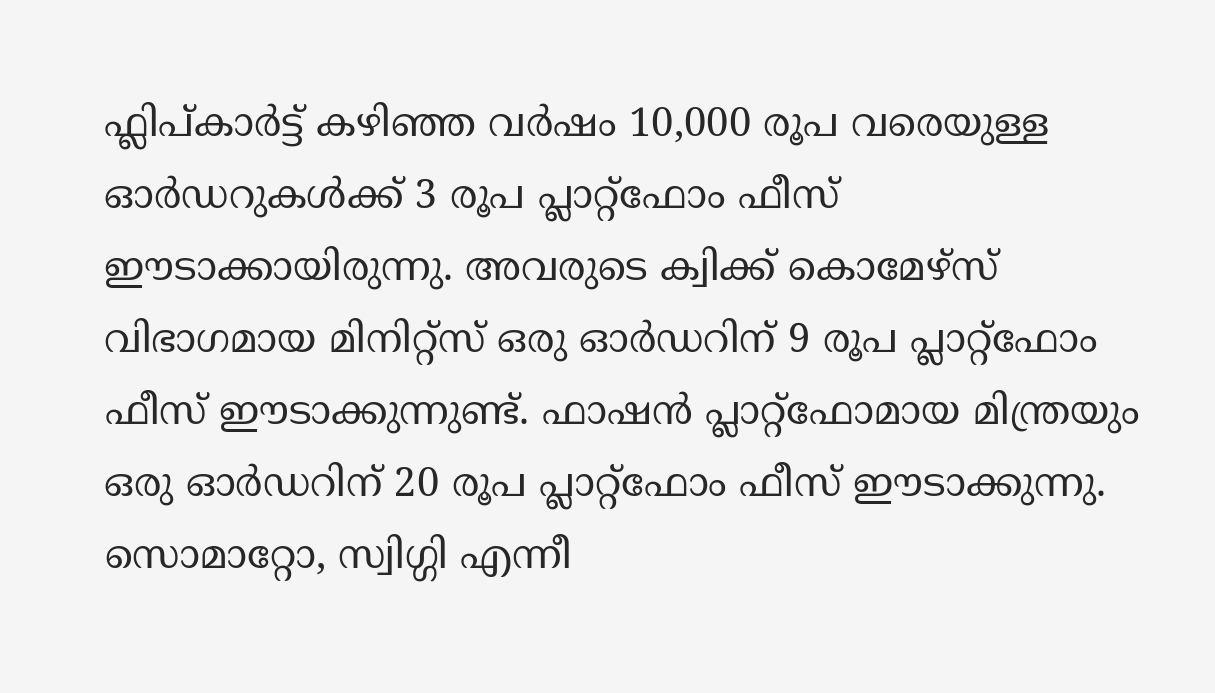ഫ്ലിപ്കാർട്ട് കഴിഞ്ഞ വർഷം 10,000 രൂപ വരെയുള്ള ഓർഡറുകള്‍ക്ക് 3 രൂപ പ്ലാറ്റ്‌ഫോം ഫീസ് ഈടാക്കായിരുന്നു. അവരുടെ ക്വിക്ക് കൊമേഴ്‌സ് വിഭാഗമായ മിനിറ്റ്സ് ഒരു ഓർഡറിന് 9 രൂപ പ്ലാറ്റ്‌ഫോം ഫീസ് ഈടാക്കുന്നുണ്ട്. ഫാഷൻ പ്ലാറ്റ്ഫോമായ മിന്ത്രയും ഒരു ഓർഡറിന് 20 രൂപ പ്ലാറ്റ്‌ഫോം ഫീസ് ഈടാക്കുന്നു. സൊമാറ്റോ, സ്വിഗ്ഗി എന്നീ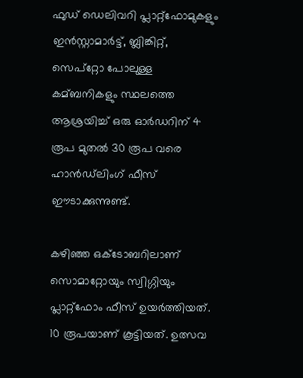ഫുഡ് ഡെലിവറി പ്ലാറ്റ്‌ഫോമുകളും ഇൻസ്റ്റാമാർട്ട്, ബ്ലിങ്കിറ്റ്, സെപ്‌റ്റോ പോലുള്ള കമ്ബനികളും സ്ഥലത്തെ ആശ്രയിച്ച്‌ ഒരു ഓർഡറിന് 4 രൂപ മുതല്‍ 30 രൂപ വരെ ഹാൻഡ്‌ലിംഗ് ഫീസ് ഈടാക്കുന്നുണ്ട്.

കഴിഞ്ഞ ഒക്ടോബറിലാണ് സൊമാറ്റോയും സ്വിഗ്ഗിയും പ്ലാറ്റ്ഫോം ഫീസ് ഉയര്‍ത്തിയത്. 10 രൂപയാണ് കൂട്ടിയത്. ഉത്സവ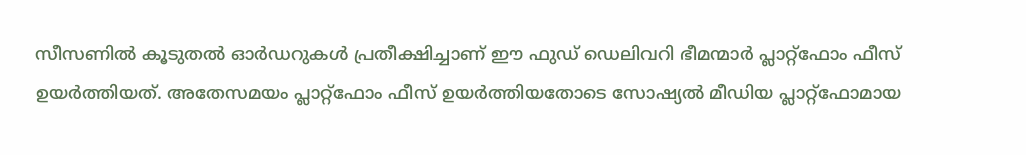സീസണില്‍ കൂടുതല്‍ ഓർഡറുകള്‍ പ്രതീക്ഷിച്ചാണ് ഈ ഫുഡ് ഡെലിവറി ഭീമന്മാർ പ്ലാറ്റ്‌ഫോം ഫീസ് ഉയർത്തിയത്. അതേസമയം പ്ലാറ്റ്‌ഫോം ഫീസ് ഉയർത്തിയതോടെ സോഷ്യല്‍ മീഡിയ പ്ലാറ്റ്‌ഫോമായ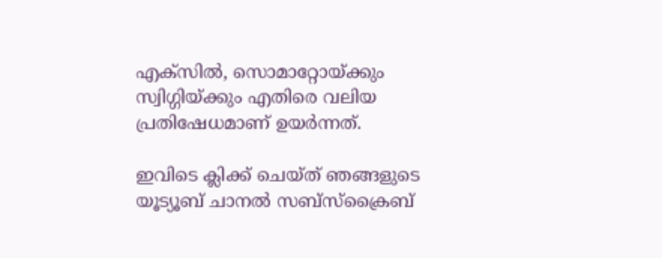എക്‌സില്‍, സൊമാറ്റോയ്ക്കും സ്വിഗ്ഗിയ്ക്കും എതിരെ വലിയ പ്രതിഷേധമാണ് ഉയര്‍ന്നത്.

ഇവിടെ ക്ലിക്ക് ചെയ്ത് ഞങ്ങളുടെ യൂട്യൂബ് ചാനൽ സബ്സ്ക്രൈബ്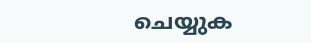ചെയ്യുക